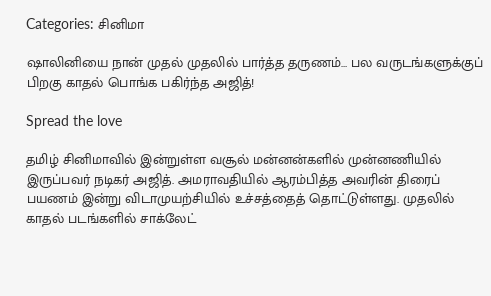Categories: சினிமா

ஷாலினியை நான் முதல் முதலில் பார்த்த தருணம்… பல வருடங்களுக்குப் பிறகு காதல் பொங்க பகிர்ந்த அஜித்!

Spread the love

தமிழ் சினிமாவில் இன்றுள்ள வசூல் மன்னன்களில் முன்னணியில் இருப்பவர் நடிகர் அஜித். அமராவதியில் ஆரம்பித்த அவரின் திரைப் பயணம் இன்று விடாமுயற்சியில் உச்சத்தைத் தொட்டுள்ளது. முதலில் காதல் படங்களில் சாக்லேட்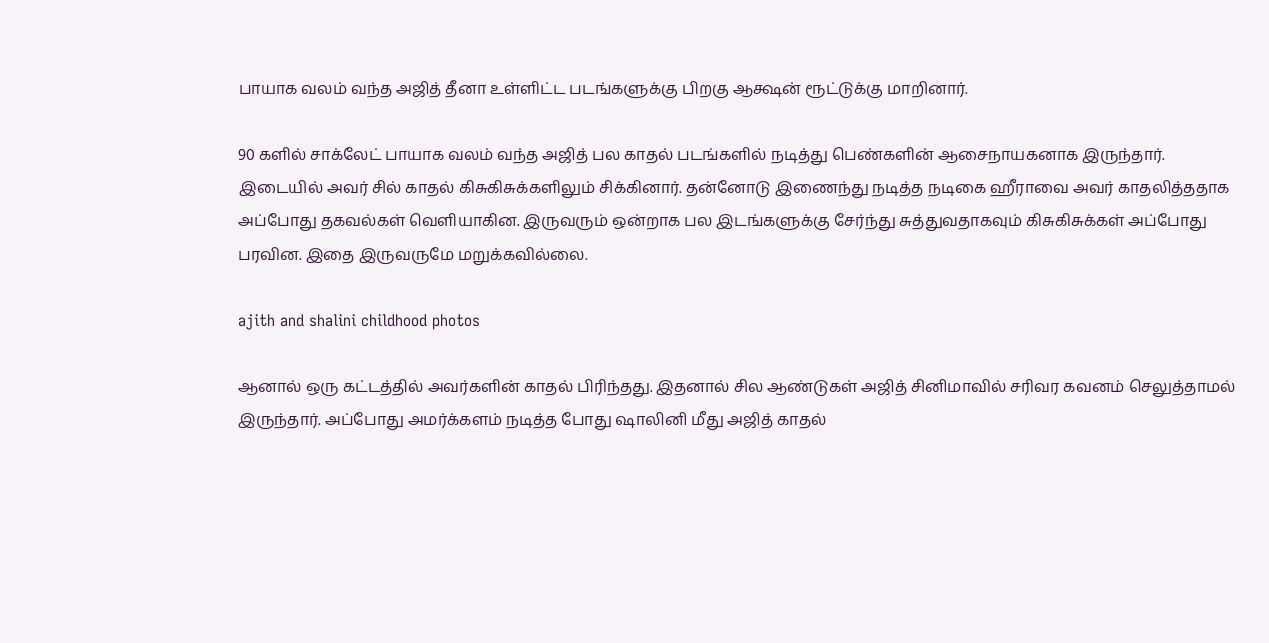பாயாக வலம் வந்த அஜித் தீனா உள்ளிட்ட படங்களுக்கு பிறகு ஆக்ஷன் ரூட்டுக்கு மாறினார்.

90 களில் சாக்லேட் பாயாக வலம் வந்த அஜித் பல காதல் படங்களில் நடித்து பெண்களின் ஆசைநாயகனாக இருந்தார். இடையில் அவர் சில் காதல் கிசுகிசுக்களிலும் சிக்கினார். தன்னோடு இணைந்து நடித்த நடிகை ஹீராவை அவர் காதலித்ததாக அப்போது தகவல்கள் வெளியாகின. இருவரும் ஒன்றாக பல இடங்களுக்கு சேர்ந்து சுத்துவதாகவும் கிசுகிசுக்கள் அப்போது பரவின. இதை இருவருமே மறுக்கவில்லை.

ajith and shalini childhood photos

ஆனால் ஒரு கட்டத்தில் அவர்களின் காதல் பிரிந்தது. இதனால் சில ஆண்டுகள் அஜித் சினிமாவில் சரிவர கவனம் செலுத்தாமல் இருந்தார். அப்போது அமர்க்களம் நடித்த போது ஷாலினி மீது அஜித் காதல்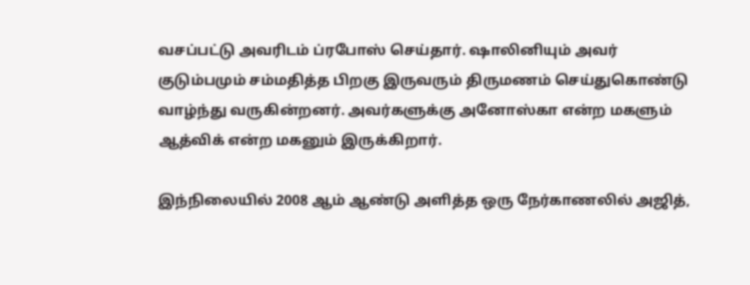வசப்பட்டு அவரிடம் ப்ரபோஸ் செய்தார். ஷாலினியும் அவர் குடும்பமும் சம்மதித்த பிறகு இருவரும் திருமணம் செய்துகொண்டு வாழ்ந்து வருகின்றனர். அவர்களுக்கு அனோஸ்கா என்ற மகளும் ஆத்விக் என்ற மகனும் இருக்கிறார்.

இந்நிலையில் 2008 ஆம் ஆண்டு அளித்த ஒரு நேர்காணலில் அஜித்,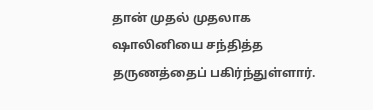தான் முதல் முதலாக ஷாலினியை சந்தித்த தருணத்தைப் பகிர்ந்துள்ளார்.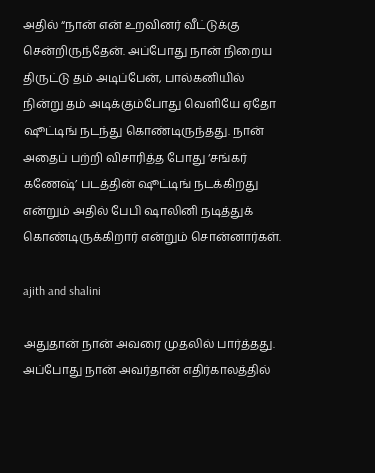அதில் “நான் என் உறவினர் வீட்டுக்கு சென்றிருந்தேன். அப்போது நான் நிறைய திருட்டு தம் அடிப்பேன், பால்கனியில் நின்று தம் அடிக்கும்போது வெளியே ஏதோ ஷூட்டிங் நடந்து கொண்டிருந்தது. நான் அதைப் பற்றி விசாரித்த போது ‘சங்கர் கணேஷ்’ படத்தின் ஷூட்டிங் நடக்கிறது என்றும் அதில் பேபி ஷாலினி நடித்துக் கொண்டிருக்கிறார் என்றும் சொன்னார்கள்.

ajith and shalini

அதுதான் நான் அவரை முதலில் பார்த்தது. அப்போது நான் அவர்தான் எதிர்காலத்தில்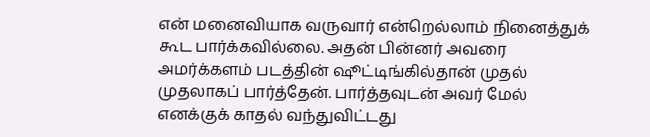என் மனைவியாக வருவார் என்றெல்லாம் நினைத்துக் கூட பார்க்கவில்லை. அதன் பின்னர் அவரை அமர்க்களம் படத்தின் ஷூட்டிங்கில்தான் முதல் முதலாகப் பார்த்தேன். பார்த்தவுடன் அவர் மேல் எனக்குக் காதல் வந்துவிட்டது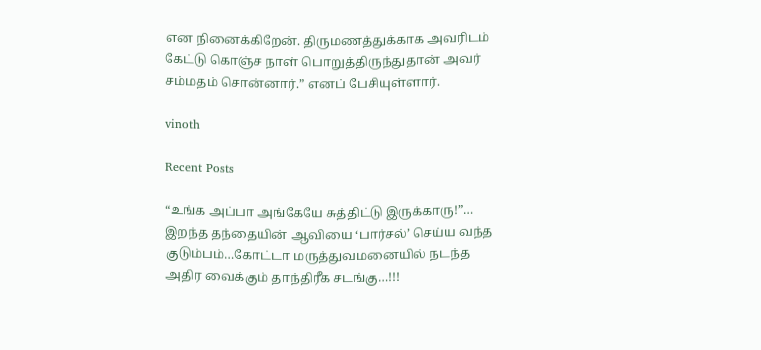என நினைக்கிறேன். திருமணத்துக்காக அவரிடம் கேட்டு கொஞ்ச நாள் பொறுத்திருந்துதான் அவர் சம்மதம் சொன்னார்.” எனப் பேசியுள்ளார்.

vinoth

Recent Posts

“உங்க அப்பா அங்கேயே சுத்திட்டு இருக்காரு!”… இறந்த தந்தையின் ஆவியை ‘பார்சல்’ செய்ய வந்த குடும்பம்…கோட்டா மருத்துவமனையில் நடந்த அதிர வைக்கும் தாந்திரீக சடங்கு…!!!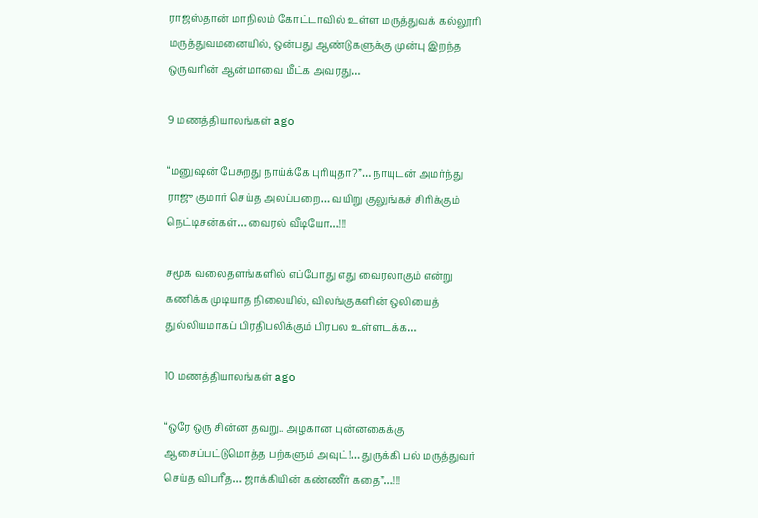ராஜஸ்தான் மாநிலம் கோட்டாவில் உள்ள மருத்துவக் கல்லூரி மருத்துவமனையில், ஒன்பது ஆண்டுகளுக்கு முன்பு இறந்த ஒருவரின் ஆன்மாவை மீட்க அவரது…

9 மணத்தியாலங்கள் ago

“மனுஷன் பேசுறது நாய்க்கே புரியுதா?”… நாயுடன் அமர்ந்து ராஜு குமார் செய்த அலப்பறை… வயிறு குலுங்கச் சிரிக்கும் நெட்டிசன்கள்… வைரல் வீடியோ…!!!

சமூக வலைதளங்களில் எப்போது எது வைரலாகும் என்று கணிக்க முடியாத நிலையில், விலங்குகளின் ஒலியைத் துல்லியமாகப் பிரதிபலிக்கும் பிரபல உள்ளடக்க…

10 மணத்தியாலங்கள் ago

“ஒரே ஒரு சின்ன தவறு.. அழகான புன்னகைக்கு ஆசைப்பட்டுமொத்த பற்களும் அவுட்!… துருக்கி பல் மருத்துவர் செய்த விபரீத… ஜாக்கியின் கண்ணீர் கதை”…!!!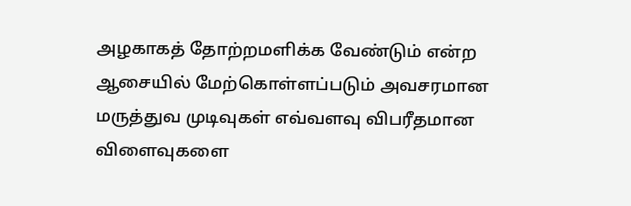அழகாகத் தோற்றமளிக்க வேண்டும் என்ற ஆசையில் மேற்கொள்ளப்படும் அவசரமான மருத்துவ முடிவுகள் எவ்வளவு விபரீதமான விளைவுகளை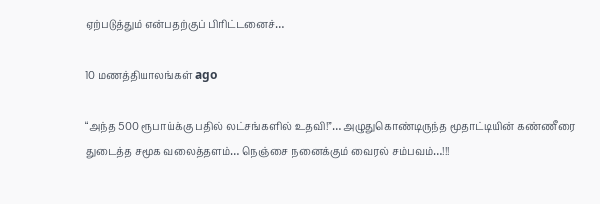ஏற்படுத்தும் என்பதற்குப் பிரிட்டனைச்…

10 மணத்தியாலங்கள் ago

“அந்த 500 ரூபாய்க்கு பதில் லட்சங்களில் உதவி!”… அழுதுகொண்டிருந்த மூதாட்டியின் கண்ணீரை துடைத்த சமூக வலைத்தளம்… நெஞ்சை நனைக்கும் வைரல் சம்பவம்…!!!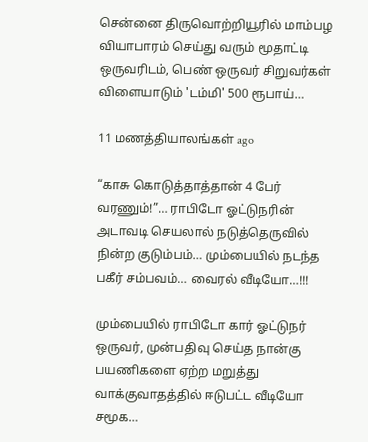சென்னை திருவொற்றியூரில் மாம்பழ வியாபாரம் செய்து வரும் மூதாட்டி ஒருவரிடம், பெண் ஒருவர் சிறுவர்கள் விளையாடும் 'டம்மி' 500 ரூபாய்…

11 மணத்தியாலங்கள் ago

“காசு கொடுத்தாத்தான் 4 பேர் வரணும்!”… ராபிடோ ஓட்டுநரின் அடாவடி செயலால் நடுத்தெருவில் நின்ற குடும்பம்… மும்பையில் நடந்த பகீர் சம்பவம்… வைரல் வீடியோ…!!!

மும்பையில் ராபிடோ கார் ஓட்டுநர் ஒருவர், முன்பதிவு செய்த நான்கு பயணிகளை ஏற்ற மறுத்து வாக்குவாதத்தில் ஈடுபட்ட வீடியோ சமூக…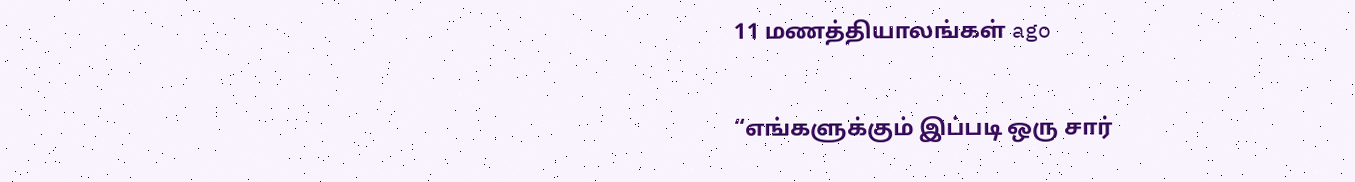11 மணத்தியாலங்கள் ago

“எங்களுக்கும் இப்படி ஒரு சார்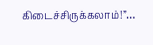கிடைச்சிருக்கலாம்!”…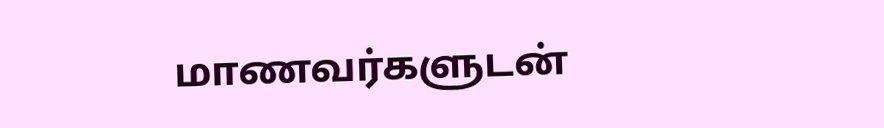மாணவர்களுடன்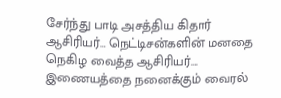சேர்ந்து பாடி அசத்திய கிதார் ஆசிரியர்… நெட்டிசன்களின் மனதை நெகிழ வைத்த ஆசிரியர்…. இணையத்தை நனைக்கும் வைரல்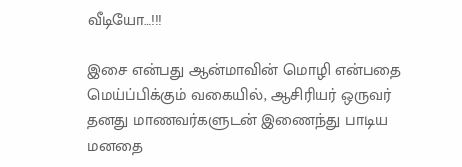வீடியோ…!!!

இசை என்பது ஆன்மாவின் மொழி என்பதை மெய்ப்பிக்கும் வகையில், ஆசிரியர் ஒருவர் தனது மாணவர்களுடன் இணைந்து பாடிய மனதை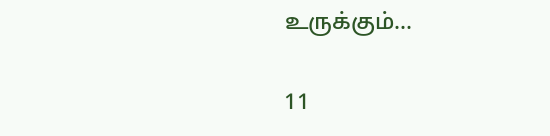உருக்கும்…

11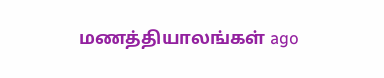மணத்தியாலங்கள் ago